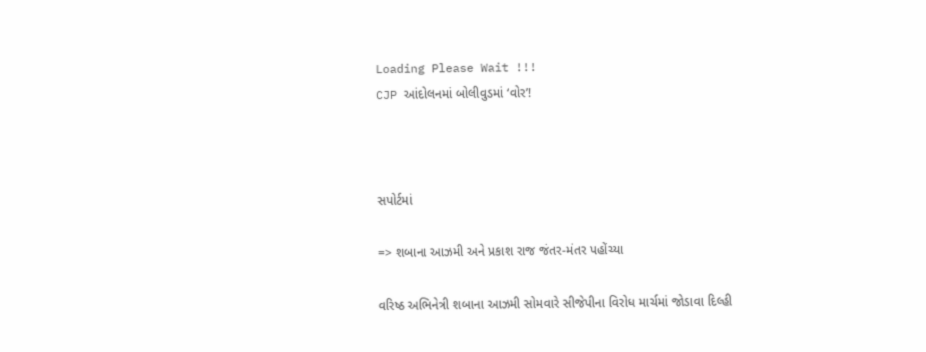Loading Please Wait !!!
CJP આંદોલનમાં બોલીવુડમાં ‘વોર’!



સપોર્ટમાં

=> શબાના આઝમી અને પ્રકાશ રાજ જંતર-મંતર પહોંચ્યા

વરિષ્ઠ અભિનેત્રી શબાના આઝમી સોમવારે સીજેપીના વિરોધ માર્ચમાં જોડાવા દિલ્હી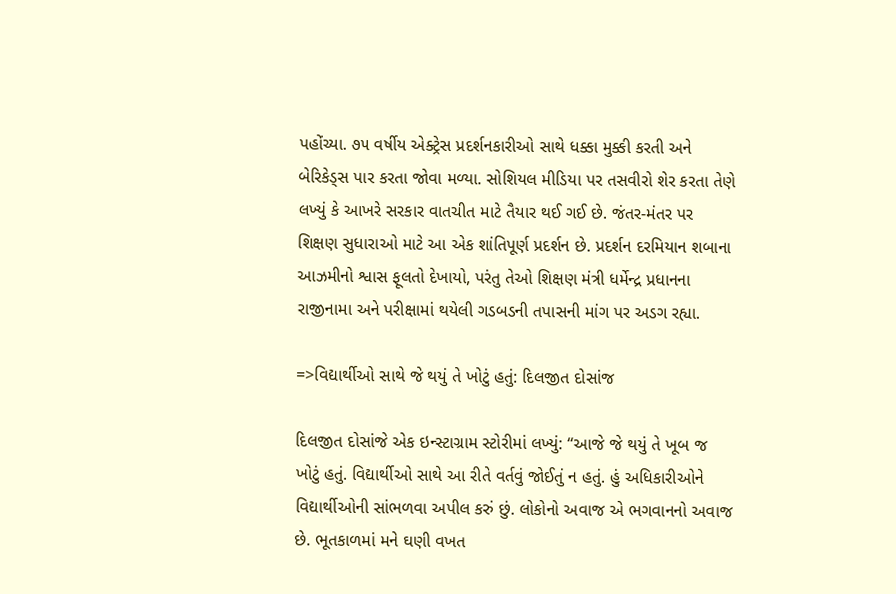પહોંચ્યા. ૭૫ વર્ષીય એક્ટ્રેસ પ્રદર્શનકારીઓ સાથે ધક્કા મુક્કી કરતી અને બેરિકેડ્સ પાર કરતા જોવા મળ્યા. સોશિયલ મીડિયા પર તસવીરો શેર કરતા તેણે લખ્યું કે આખરે સરકાર વાતચીત માટે તૈયાર થઈ ગઈ છે. જંતર-મંતર પર શિક્ષણ સુધારાઓ માટે આ એક શાંતિપૂર્ણ પ્રદર્શન છે. પ્રદર્શન દરમિયાન શબાના આઝમીનો શ્વાસ ફૂલતો દેખાયો, પરંતુ તેઓ શિક્ષણ મંત્રી ધર્મેન્દ્ર પ્રધાનના રાજીનામા અને પરીક્ષામાં થયેલી ગડબડની તપાસની માંગ પર અડગ રહ્યા.

=>વિદ્યાર્થીઓ સાથે જે થયું તે ખોટું હતું: દિલજીત દોસાંજ

દિલજીત દોસાંજે એક ઇન્સ્ટાગ્રામ સ્ટોરીમાં લખ્યું: “આજે જે થયું તે ખૂબ જ ખોટું હતું. વિદ્યાર્થીઓ સાથે આ રીતે વર્તવું જોઈતું ન હતું. હું અધિકારીઓને વિદ્યાર્થીઓની સાંભળવા અપીલ કરું છું. લોકોનો અવાજ એ ભગવાનનો અવાજ છે. ભૂતકાળમાં મને ઘણી વખત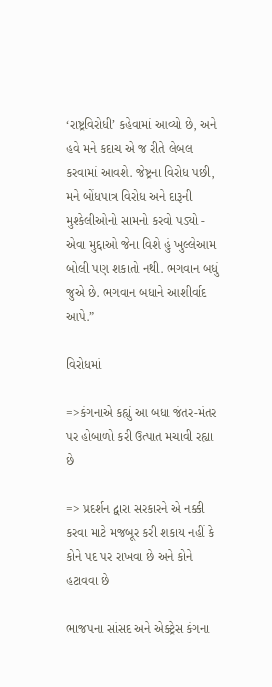‘રાષ્ટ્રવિરોધી’ કહેવામાં આવ્યો છે, અને હવે મને કદાચ એ જ રીતે લેબલ કરવામાં આવશે. જેષ્ટ્રના વિરોધ પછી, મને બોંધપાત્ર વિરોધ અને દારૂની મુશ્કેલીઓનો સામનો કરવો પડ્યો - એવા મુદ્દાઓ જેના વિશે હું ખુલ્લેઆમ બોલી પણ શકાતો નથી. ભગવાન બધું જુએ છે. ભગવાન બધાને આશીર્વાદ આપે.”

વિરોધમાં

=>કંગનાએ કહ્યું આ બધા જંતર-મંતર પર હોબાળો કરી ઉત્પાત મચાવી રહ્યા છે

=> પ્રદર્શન દ્વારા સરકારને એ નક્કી કરવા માટે મજબૂર કરી શકાય નહીં કે કોને પદ પર રાખવા છે અને કોને હટાવવા છે

ભાજપના સાંસદ અને એક્ટ્રેસ કંગના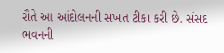રૌતે આ આંદોલનની સખત ટીકા કરી છે. સંસદ ભવનની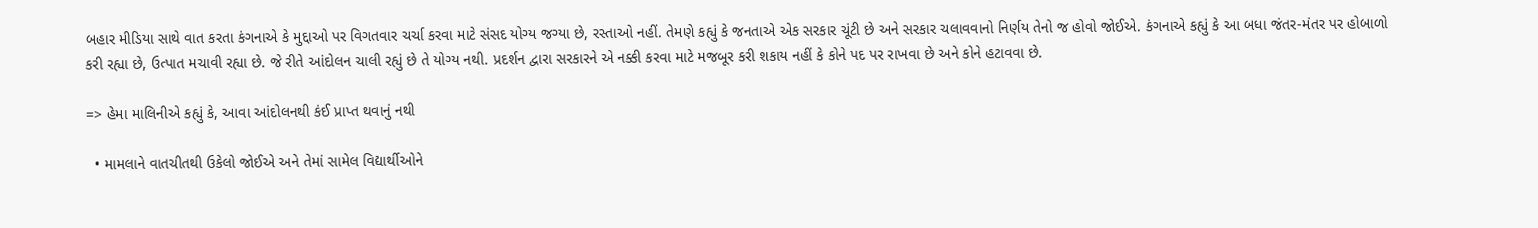બહાર મીડિયા સાથે વાત કરતા કંગનાએ કે મુદ્દાઓ પર વિગતવાર ચર્ચા કરવા માટે સંસદ યોગ્ય જગ્યા છે, રસ્તાઓ નહીં. તેમણે કહ્યું કે જનતાએ એક સરકાર ચૂંટી છે અને સરકાર ચલાવવાનો નિર્ણય તેનો જ હોવો જોઈએ. કંગનાએ કહ્યું કે આ બધા જંતર-મંતર પર હોબાળો કરી રહ્યા છે, ઉત્પાત મચાવી રહ્યા છે. જે રીતે આંદોલન ચાલી રહ્યું છે તે યોગ્ય નથી. પ્રદર્શન દ્વારા સરકારને એ નક્કી કરવા માટે મજબૂર કરી શકાય નહીં કે કોને પદ પર રાખવા છે અને કોને હટાવવા છે.

=> હેમા માલિનીએ કહ્યું કે, આવા આંદોલનથી કંઈ પ્રાપ્ત થવાનું નથી

  • મામલાને વાતચીતથી ઉકેલો જોઈએ અને તેમાં સામેલ વિદ્યાર્થીઓને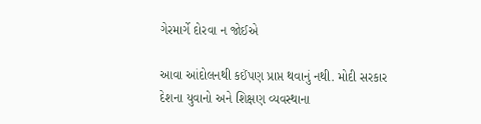ગેરમાર્ગે દોરવા ન જોઈએ

આવા આંદોલનથી કઈંપણ પ્રાપ્ત થવાનું નથી. મોદી સરકાર દેશના યુવાનો અને શિક્ષણ વ્યવસ્થાના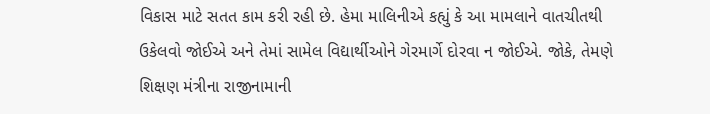વિકાસ માટે સતત કામ કરી રહી છે. હેમા માલિનીએ કહ્યું કે આ મામલાને વાતચીતથી ઉકેલવો જોઈએ અને તેમાં સામેલ વિદ્યાર્થીઓને ગેરમાર્ગે દોરવા ન જોઈએ. જોકે, તેમણે શિક્ષણ મંત્રીના રાજીનામાની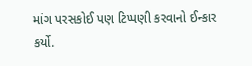માંગ પરસકોઈ પણ ટિપ્પણી કરવાનો ઈન્કાર કર્યો.